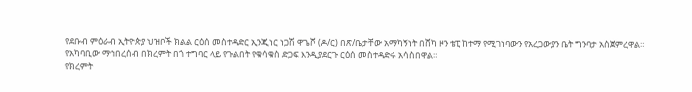የደቡብ ምዕራብ ኢትዮጵያ ህዝቦች ክልል ርዕሰ መስተዳድር ኢንጂነር ነጋሽ ዋጌሾ (ዶ/ር) በጽ/ቤታቸው አማካኝነት በሸካ ዞን ቴፒ ከተማ የሚገነባውን የአረጋውያን ቤት ግንባታ አስጀምረዋል።
የአካባቢው ማኅበረሰብ በክረምት በጎ ተግባር ላይ የጉልበት የቁሳቁስ ድጋፍ እንዲያደርጉ ርዕሰ መስተዳድሩ አሳስበዋል።
የክረምት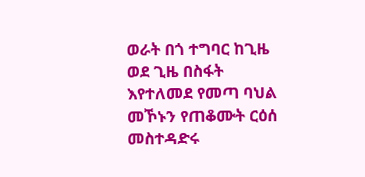ወራት በጎ ተግባር ከጊዜ ወደ ጊዜ በስፋት እየተለመደ የመጣ ባህል መኾኑን የጠቆሙት ርዕሰ መስተዳድሩ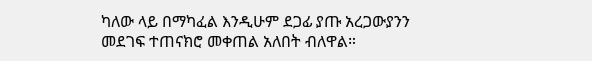ካለው ላይ በማካፈል እንዲሁም ደጋፊ ያጡ አረጋውያንን መደገፍ ተጠናክሮ መቀጠል አለበት ብለዋል።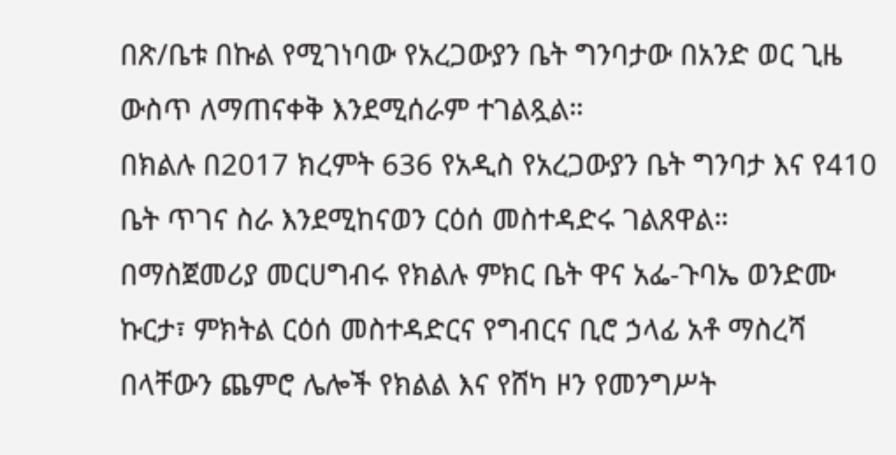በጽ/ቤቱ በኩል የሚገነባው የአረጋውያን ቤት ግንባታው በአንድ ወር ጊዜ ውስጥ ለማጠናቀቅ እንደሚሰራም ተገልጿል።
በክልሉ በ2017 ክረምት 636 የአዲስ የአረጋውያን ቤት ግንባታ እና የ410 ቤት ጥገና ስራ እንደሚከናወን ርዕሰ መስተዳድሩ ገልጸዋል።
በማስጀመሪያ መርሀግብሩ የክልሉ ምክር ቤት ዋና አፌ-ጉባኤ ወንድሙ ኩርታ፣ ምክትል ርዕሰ መስተዳድርና የግብርና ቢሮ ኃላፊ አቶ ማስረሻ በላቸውን ጨምሮ ሌሎች የክልል እና የሸካ ዞን የመንግሥት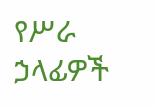የሥራ ኃላፊዎች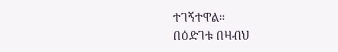ተገኝተዋል።
በዕድገቱ በዛብህ